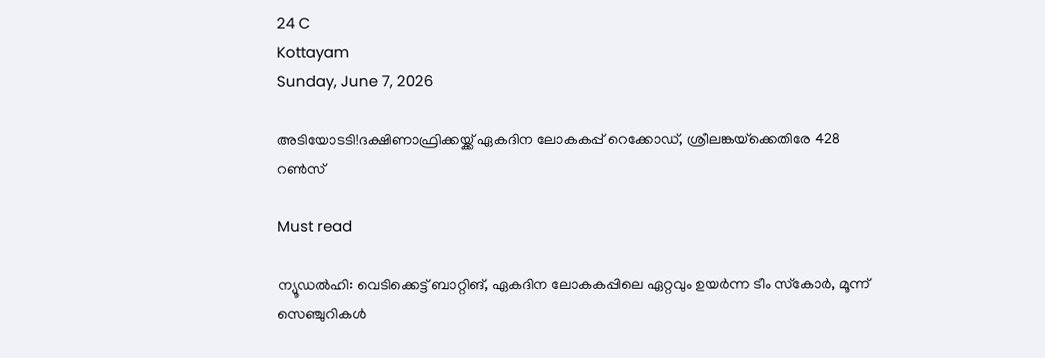24 C
Kottayam
Sunday, June 7, 2026

അടിയോടടി!ദക്ഷിണാഫ്രിക്കയ്ക്ക് ഏകദിന ലോകകപ്പ് റെക്കോഡ്, ശ്രീലങ്കയ്‌ക്കെതിരേ 428 റൺസ്

Must read

ന്യൂഡല്‍ഹി: വെടിക്കെട്ട് ബാറ്റിങ്, ഏകദിന ലോകകപ്പിലെ ഏറ്റവും ഉയര്‍ന്ന ടീം സ്‌കോര്‍, മൂന്ന് സെഞ്ചുറികള്‍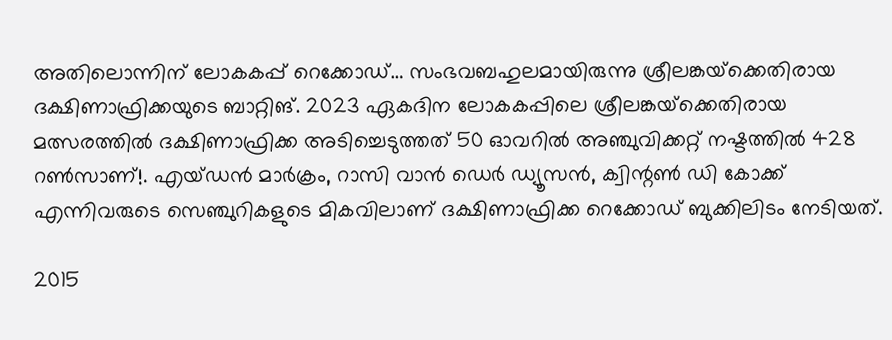അതിലൊന്നിന് ലോകകപ്പ് റെക്കോഡ്… സംഭവബഹുലമായിരുന്നു ശ്രീലങ്കയ്‌ക്കെതിരായ ദക്ഷിണാഫ്രിക്കയുടെ ബാറ്റിങ്. 2023 ഏകദിന ലോകകപ്പിലെ ശ്രീലങ്കയ്‌ക്കെതിരായ മത്സരത്തില്‍ ദക്ഷിണാഫ്രിക്ക അടിച്ചെടുത്തത് 50 ഓവറില്‍ അഞ്ചുവിക്കറ്റ് നഷ്ടത്തില്‍ 428 റണ്‍സാണ്!. എയ്ഡന്‍ മാര്‍ക്രം, റാസി വാന്‍ ഡെര്‍ ഡ്യൂസന്‍, ക്വിന്റണ്‍ ഡി കോക്ക് എന്നിവരുടെ സെഞ്ചുറികളുടെ മികവിലാണ് ദക്ഷിണാഫ്രിക്ക റെക്കോഡ് ബുക്കിലിടം നേടിയത്.

2015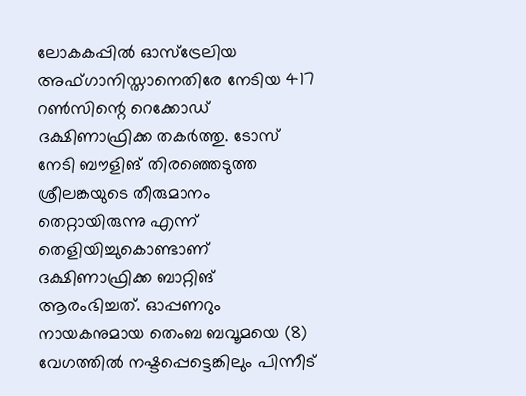ലോകകപ്പില്‍ ഓസ്‌ട്രേലിയ അഫ്ഗാനിസ്താനെതിരേ നേടിയ 417 റണ്‍സിന്റെ റെക്കോഡ് ദക്ഷിണാഫ്രിക്ക തകര്‍ത്തു. ടോസ് നേടി ബൗളിങ് തിരഞ്ഞെടുത്ത ശ്രീലങ്കയുടെ തീരുമാനം തെറ്റായിരുന്നു എന്ന് തെളിയിച്ചുകൊണ്ടാണ് ദക്ഷിണാഫ്രിക്ക ബാറ്റിങ് ആരംഭിച്ചത്. ഓപ്പണറും നായകനുമായ തെംബ ബവൂമയെ (8) വേഗത്തില്‍ നഷ്ടപ്പെട്ടെങ്കിലും പിന്നീട്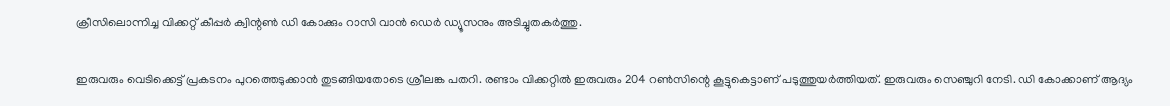ക്രീസിലൊന്നിച്ച വിക്കറ്റ് കീപ്പര്‍ ക്വിന്റണ്‍ ഡി കോക്കും റാസി വാന്‍ ഡെര്‍ ഡ്യൂസനും അടിച്ചുതകര്‍ത്തു.

ഇരുവരും വെടിക്കെട്ട് പ്രകടനം പുറത്തെടുക്കാന്‍ തുടങ്ങിയതോടെ ശ്രീലങ്ക പതറി. രണ്ടാം വിക്കറ്റില്‍ ഇരുവരും 204 റണ്‍സിന്റെ കൂട്ടുകെട്ടാണ് പടുത്തുയര്‍ത്തിയത്. ഇരുവരും സെഞ്ചുറി നേടി. ഡി കോക്കാണ് ആദ്യം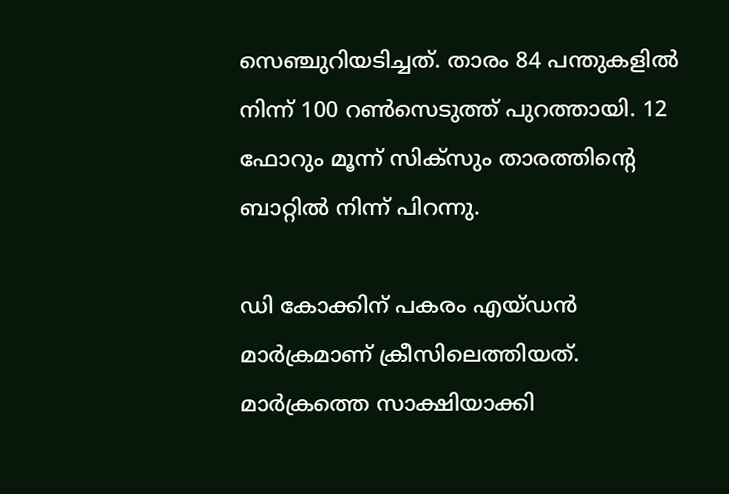സെഞ്ചുറിയടിച്ചത്. താരം 84 പന്തുകളില്‍ നിന്ന് 100 റണ്‍സെടുത്ത് പുറത്തായി. 12 ഫോറും മൂന്ന് സിക്‌സും താരത്തിന്റെ ബാറ്റില്‍ നിന്ന് പിറന്നു.

ഡി കോക്കിന് പകരം എയ്ഡന്‍ മാര്‍ക്രമാണ് ക്രീസിലെത്തിയത്. മാര്‍ക്രത്തെ സാക്ഷിയാക്കി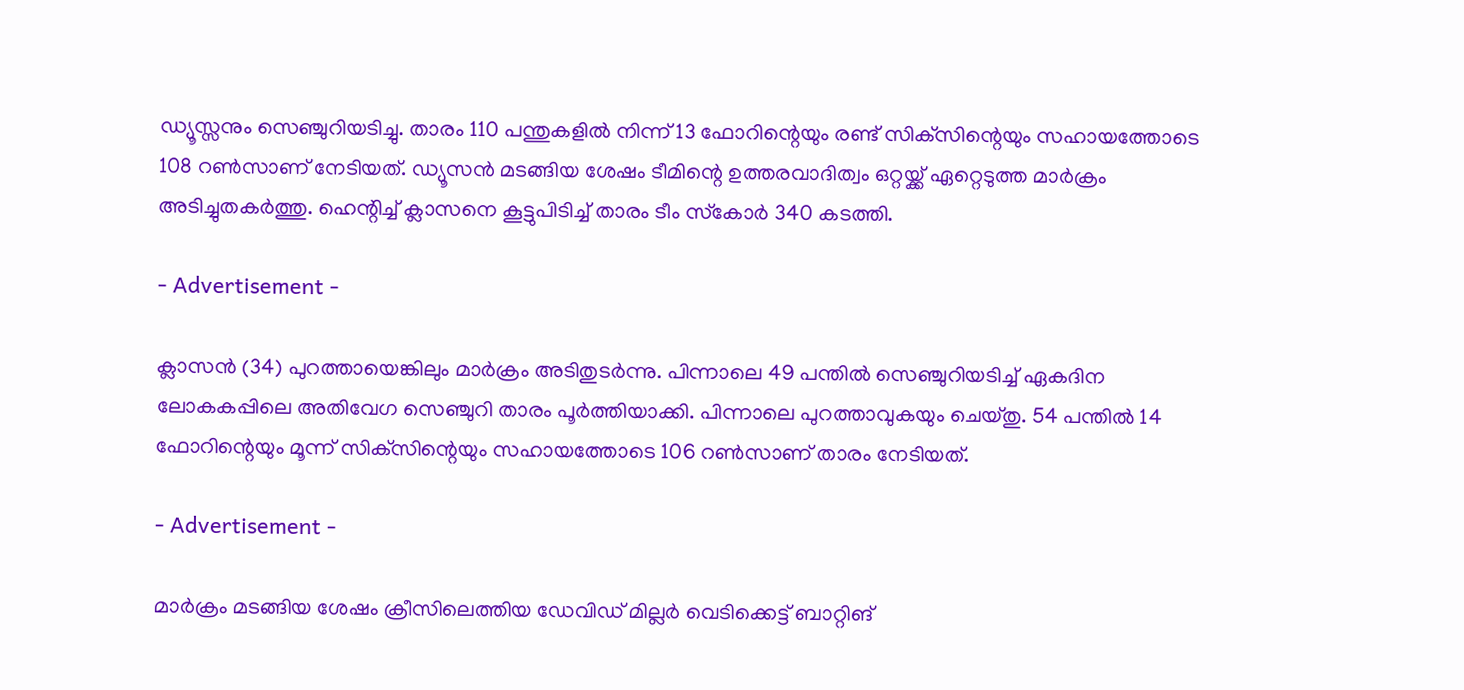ഡ്യൂസ്സനും സെഞ്ചുറിയടിച്ചു. താരം 110 പന്തുകളില്‍ നിന്ന് 13 ഫോറിന്റെയും രണ്ട് സിക്‌സിന്റെയും സഹായത്തോടെ 108 റണ്‍സാണ് നേടിയത്. ഡ്യൂസന്‍ മടങ്ങിയ ശേഷം ടീമിന്റെ ഉത്തരവാദിത്വം ഒറ്റയ്ക്ക് ഏറ്റെടുത്ത മാര്‍ക്രം അടിച്ചുതകര്‍ത്തു. ഹെന്റിച്ച് ക്ലാസനെ കൂട്ടുപിടിച്ച് താരം ടീം സ്‌കോര്‍ 340 കടത്തി.

- Advertisement -

ക്ലാസന്‍ (34) പുറത്തായെങ്കിലും മാര്‍ക്രം അടിതുടര്‍ന്നു. പിന്നാലെ 49 പന്തില്‍ സെഞ്ചുറിയടിച്ച് ഏകദിന ലോകകപ്പിലെ അതിവേഗ സെഞ്ചുറി താരം പൂര്‍ത്തിയാക്കി. പിന്നാലെ പുറത്താവുകയും ചെയ്തു. 54 പന്തില്‍ 14 ഫോറിന്റെയും മൂന്ന് സിക്‌സിന്റെയും സഹായത്തോടെ 106 റണ്‍സാണ് താരം നേടിയത്.

- Advertisement -

മാര്‍ക്രം മടങ്ങിയ ശേഷം ക്രീസിലെത്തിയ ഡേവിഡ് മില്ലര്‍ വെടിക്കെട്ട് ബാറ്റിങ്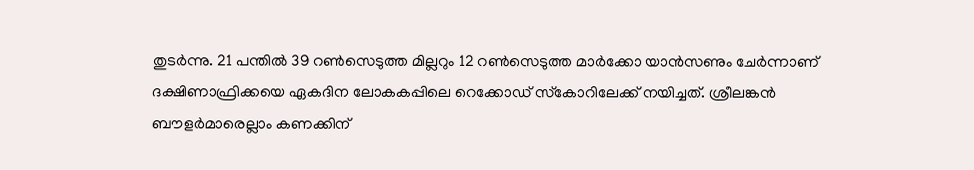തുടര്‍ന്നു. 21 പന്തില്‍ 39 റണ്‍സെടുത്ത മില്ലറും 12 റണ്‍സെടുത്ത മാര്‍ക്കോ യാന്‍സണും ചേര്‍ന്നാണ് ദക്ഷിണാഫ്രിക്കയെ ഏകദിന ലോകകപ്പിലെ റെക്കോഡ് സ്‌കോറിലേക്ക് നയിച്ചത്. ശ്രീലങ്കന്‍ ബൗളര്‍മാരെല്ലാം കണക്കിന്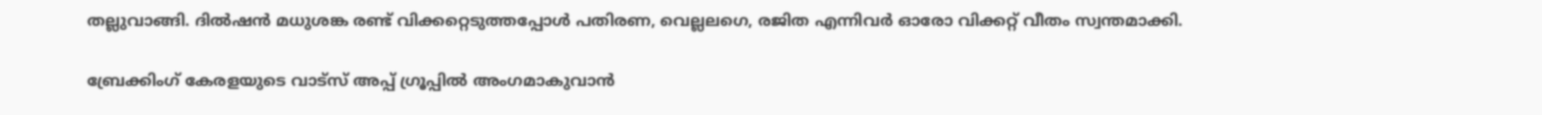തല്ലുവാങ്ങി. ദില്‍ഷന്‍ മധുശങ്ക രണ്ട് വിക്കറ്റെടുത്തപ്പോള്‍ പതിരണ, വെല്ലലഗെ, രജിത എന്നിവര്‍ ഓരോ വിക്കറ്റ് വീതം സ്വന്തമാക്കി.

ബ്രേക്കിംഗ് കേരളയുടെ വാട്സ് അപ്പ് ഗ്രൂപ്പിൽ അംഗമാകുവാൻ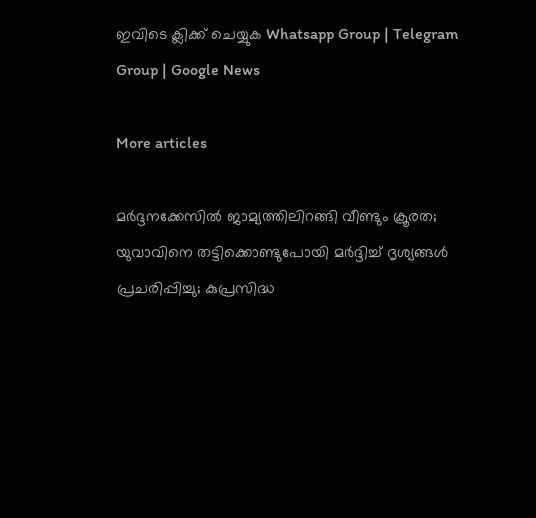ഇവിടെ ക്ലിക്ക് ചെയ്യുക Whatsapp Group | Telegram Group | Google News

More articles

മർദ്ദനക്കേസിൽ ജാമ്യത്തിലിറങ്ങി വീണ്ടും ക്രൂരത; യുവാവിനെ തട്ടിക്കൊണ്ടുപോയി മർദ്ദിച്ച് ദൃശ്യങ്ങൾ പ്രചരിപ്പിച്ചു; കുപ്രസിദ്ധ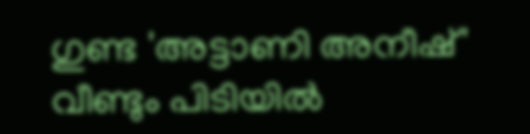ഗുണ്ട 'അട്ടാണി അനീഷ്' വീണ്ടും പിടിയിൽ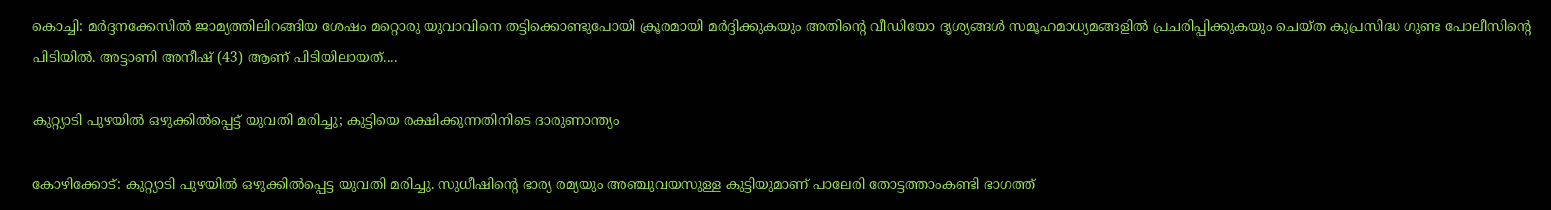കൊച്ചി: മർദ്ദനക്കേസിൽ ജാമ്യത്തിലിറങ്ങിയ ശേഷം മറ്റൊരു യുവാവിനെ തട്ടിക്കൊണ്ടുപോയി ക്രൂരമായി മർദ്ദിക്കുകയും അതിന്റെ വീഡിയോ ദൃശ്യങ്ങൾ സമൂഹമാധ്യമങ്ങളിൽ പ്രചരിപ്പിക്കുകയും ചെയ്ത കുപ്രസിദ്ധ ഗുണ്ട പോലീസിന്റെ പിടിയിൽ. അട്ടാണി അനീഷ് (43) ആണ് പിടിയിലായത്....

കുറ്റ്യാടി പുഴയിൽ ഒഴുക്കിൽപ്പെട്ട് യുവതി മരിച്ചു; കുട്ടിയെ രക്ഷിക്കുന്നതിനിടെ ദാരുണാന്ത്യം

കോഴിക്കോട്: കുറ്റ്യാടി പുഴയിൽ ഒഴുക്കിൽപ്പെട്ട യുവതി മരിച്ചു. സുധീഷിന്റെ ഭാര്യ രമ്യയും അഞ്ചുവയസുള്ള കുട്ടിയുമാണ് പാലേരി തോട്ടത്താംകണ്ടി ഭാഗത്ത്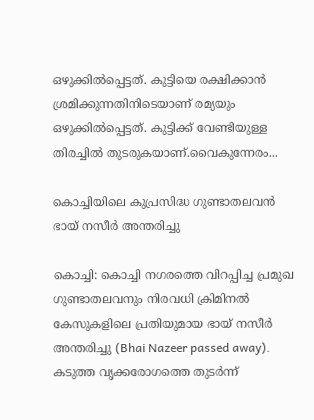ഒഴുക്കിൽപ്പെട്ടത്. കുട്ടിയെ രക്ഷിക്കാൻ ശ്രമിക്കുന്നതിനിടെയാണ് രമ്യയും ഒഴുക്കിൽപ്പെട്ടത്. കുട്ടിക്ക് വേണ്ടിയുള്ള തിരച്ചിൽ തുടരുകയാണ്.വൈകുന്നേരം...

കൊച്ചിയിലെ കുപ്രസിദ്ധ ഗുണ്ടാതലവൻ ഭായ് നസീർ അന്തരിച്ചു

കൊച്ചി: കൊച്ചി നഗരത്തെ വിറപ്പിച്ച പ്രമുഖ ഗുണ്ടാതലവനും നിരവധി ക്രിമിനൽ കേസുകളിലെ പ്രതിയുമായ ഭായ് നസീർ അന്തരിച്ചു (Bhai Nazeer passed away). കടുത്ത വൃക്കരോഗത്തെ തുടർന്ന്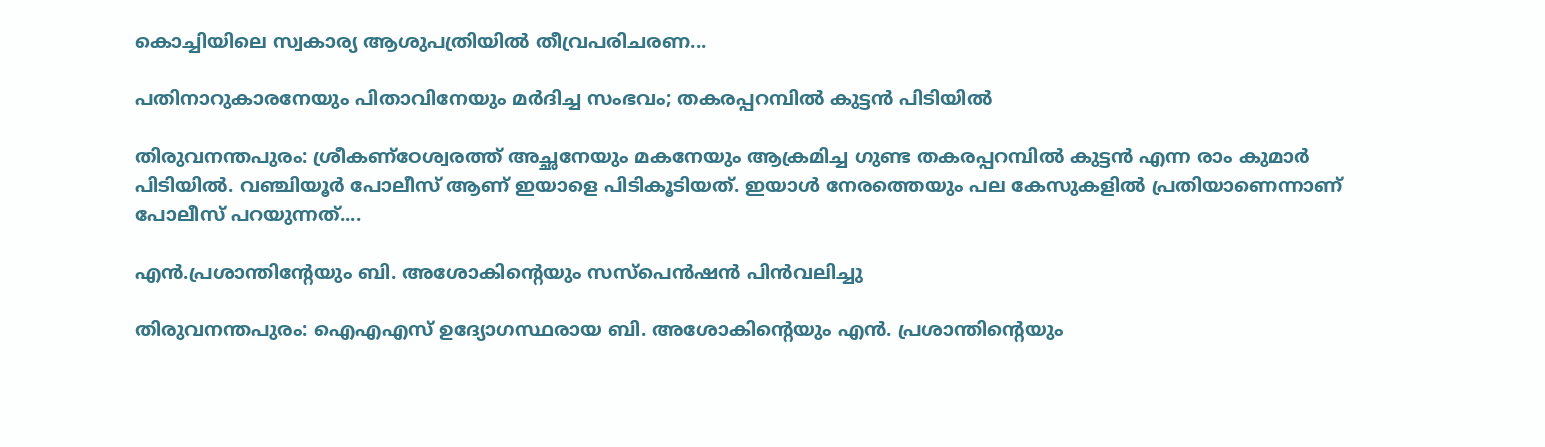കൊച്ചിയിലെ സ്വകാര്യ ആശുപത്രിയിൽ തീവ്രപരിചരണ...

പതിനാറുകാരനേയും പിതാവിനേയും മർദിച്ച സംഭവം; തകരപ്പറമ്പിൽ കുട്ടൻ പിടിയിൽ

തിരുവനന്തപുരം: ശ്രീകണ്ഠേശ്വരത്ത് അച്ഛനേയും മകനേയും ആക്രമിച്ച ഗുണ്ട തകരപ്പറമ്പിൽ കുട്ടൻ എന്ന രാം കുമാർ പിടിയിൽ. വഞ്ചിയൂർ പോലീസ് ആണ് ഇയാളെ പിടികൂടിയത്. ഇയാൾ നേരത്തെയും പല കേസുകളിൽ പ്രതിയാണെന്നാണ് പോലീസ് പറയുന്നത്....

എൻ.പ്രശാന്തിന്റേയും ബി. അശോകിന്റെയും സസ്‌പെൻഷൻ പിൻവലിച്ചു

തിരുവനന്തപുരം: ഐഎഎസ് ഉദ്യോഗസ്ഥരായ ബി. അശോകിന്റെയും എൻ. പ്രശാന്തിന്റെയും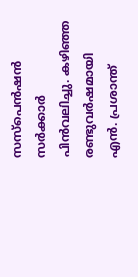സസ്പെൻഷൻ സർക്കാർ പിൻവലിച്ചു. കഴിഞ്ഞ രണ്ടുവർഷമായി എൻ. പ്രശാന്ത്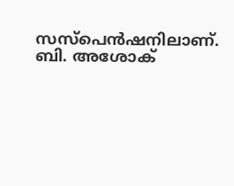സസ്പെൻഷനിലാണ്. ബി. അശോക്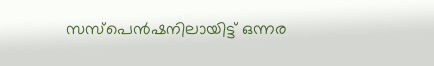സസ്പെൻഷനിലായിട്ട് ഒന്നര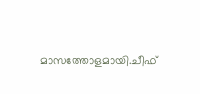മാസത്തോളമായി.ചീഫ്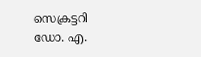സെക്രട്ടറി ഡോ. എ.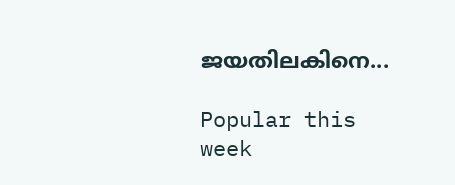ജയതിലകിനെ...

Popular this week